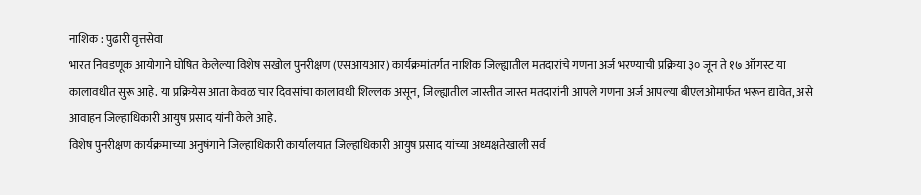नाशिक : पुढारी वृत्तसेवा
भारत निवडणूक आयोगाने घोषित केलेल्या विशेष सखोल पुनरीक्षण (एसआयआर) कार्यक्रमांतर्गत नाशिक जिल्ह्यातील मतदारांचे गणना अर्ज भरण्याची प्रक्रिया ३० जून ते १७ ऑगस्ट या कालावधीत सुरू आहे. या प्रक्रियेस आता केवळ चार दिवसांचा कालावधी शिल्लक असून, जिल्ह्यातील जास्तीत जास्त मतदारांनी आपले गणना अर्ज आपल्या बीएलओमार्फत भरून द्यावेत, असे आवाहन जिल्हाधिकारी आयुष प्रसाद यांनी केले आहे.
विशेष पुनरीक्षण कार्यक्रमाच्या अनुषंगाने जिल्हाधिकारी कार्यालयात जिल्हाधिकारी आयुष प्रसाद यांच्या अध्यक्षतेखाली सर्व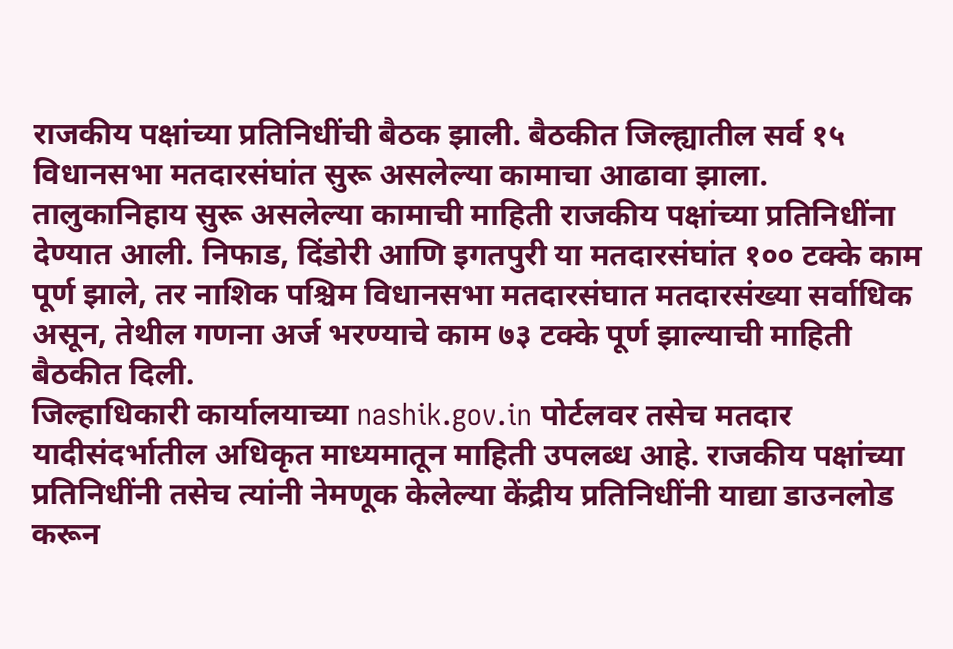राजकीय पक्षांच्या प्रतिनिधींची बैठक झाली. बैठकीत जिल्ह्यातील सर्व १५ विधानसभा मतदारसंघांत सुरू असलेल्या कामाचा आढावा झाला.
तालुकानिहाय सुरू असलेल्या कामाची माहिती राजकीय पक्षांच्या प्रतिनिधींना देण्यात आली. निफाड, दिंडोरी आणि इगतपुरी या मतदारसंघांत १०० टक्के काम पूर्ण झाले, तर नाशिक पश्चिम विधानसभा मतदारसंघात मतदारसंख्या सर्वाधिक असून, तेथील गणना अर्ज भरण्याचे काम ७३ टक्के पूर्ण झाल्याची माहिती बैठकीत दिली.
जिल्हाधिकारी कार्यालयाच्या nashik.gov.in पोर्टलवर तसेच मतदार यादीसंदर्भातील अधिकृत माध्यमातून माहिती उपलब्ध आहे. राजकीय पक्षांच्या प्रतिनिधींनी तसेच त्यांनी नेमणूक केलेल्या केंद्रीय प्रतिनिधींनी याद्या डाउनलोड करून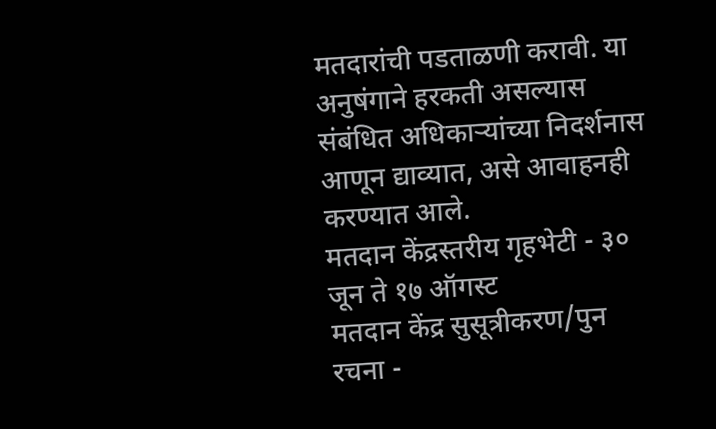मतदारांची पडताळणी करावी. या अनुषंगाने हरकती असल्यास संबंधित अधिकाऱ्यांच्या निदर्शनास आणून द्याव्यात, असे आवाहनही करण्यात आले.
मतदान केंद्रस्तरीय गृहभेटी - ३० जून ते १७ ऑगस्ट
मतदान केंद्र सुसूत्रीकरण/पुन रचना -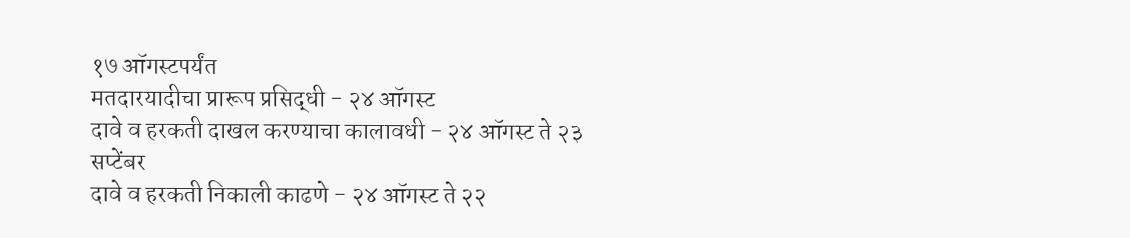१७ ऑगस्टपर्यंत
मतदारयादीचा प्रारूप प्रसिद्धी - २४ ऑगस्ट
दावे व हरकती दाखल करण्याचा कालावधी - २४ ऑगस्ट ते २३ सप्टेंबर
दावे व हरकती निकाली काढणे - २४ ऑगस्ट ते २२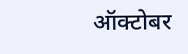ऑक्टोबर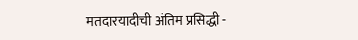मतदारयादीची अंतिम प्रसिद्धी -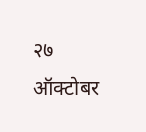२७ ऑक्टोबर